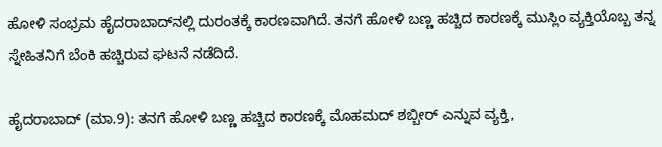ಹೋಳಿ ಸಂಭ್ರಮ ಹೈದರಾಬಾದ್‌ನಲ್ಲಿ ದುರಂತಕ್ಕೆ ಕಾರಣವಾಗಿದೆ. ತನಗೆ ಹೋಳಿ ಬಣ್ಣ ಹಚ್ಚಿದ ಕಾರಣಕ್ಕೆ ಮುಸ್ಲಿಂ ವ್ಯಕ್ತಿಯೊಬ್ಬ ತನ್ನ ಸ್ನೇಹಿತನಿಗೆ ಬೆಂಕಿ ಹಚ್ಚಿರುವ ಘಟನೆ ನಡೆದಿದೆ.

ಹೈದರಾಬಾದ್‌ (ಮಾ.9): ತನಗೆ ಹೋಳಿ ಬಣ್ಣ ಹಚ್ಚಿದ ಕಾರಣಕ್ಕೆ ಮೊಹಮದ್‌ ಶಬ್ಬೀರ್‌ ಎನ್ನುವ ವ್ಯಕ್ತಿ,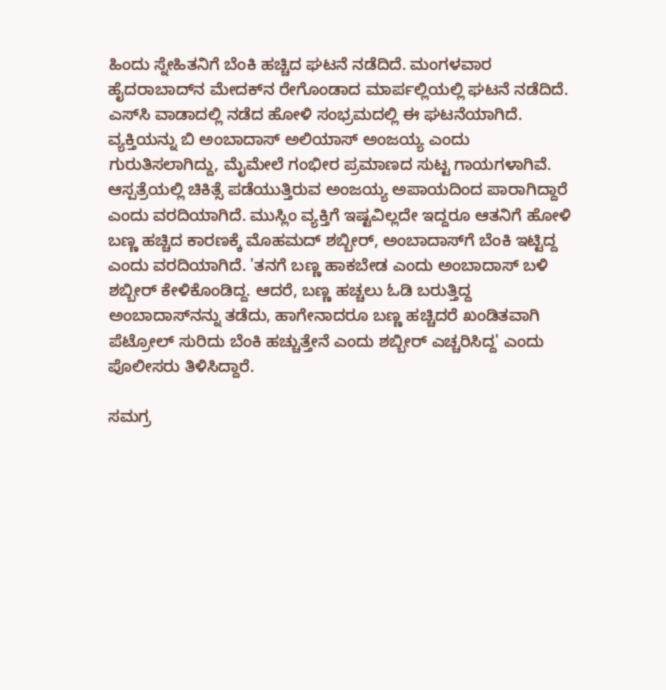ಹಿಂದು ಸ್ನೇಹಿತನಿಗೆ ಬೆಂಕಿ ಹಚ್ಚಿದ ಘಟನೆ ನಡೆದಿದೆ. ಮಂಗಳವಾರ ಹೈದರಾಬಾದ್‌ನ ಮೇದಕ್‌ನ ರೇಗೊಂಡಾದ ಮಾರ್ಪಲ್ಲಿಯಲ್ಲಿ ಘಟನೆ ನಡೆದಿದೆ. ಎಸ್‌ಸಿ ವಾಡಾದಲ್ಲಿ ನಡೆದ ಹೋಳಿ ಸಂಭ್ರಮದಲ್ಲಿ ಈ ಘಟನೆಯಾಗಿದೆ. ವ್ಯಕ್ತಿಯನ್ನು ಬಿ ಅಂಬಾದಾಸ್‌ ಅಲಿಯಾಸ್‌ ಅಂಜಯ್ಯ ಎಂದು ಗುರುತಿಸಲಾಗಿದ್ದು, ಮೈಮೇಲೆ ಗಂಭೀರ ಪ್ರಮಾಣದ ಸುಟ್ಟ ಗಾಯಗಳಾಗಿವೆ. ಆಸ್ಪತ್ರೆಯಲ್ಲಿ ಚಿಕಿತ್ಸೆ ಪಡೆಯುತ್ತಿರುವ ಅಂಜಯ್ಯ ಅಪಾಯದಿಂದ ಪಾರಾಗಿದ್ದಾರೆ ಎಂದು ವರದಿಯಾಗಿದೆ. ಮುಸ್ಲಿಂ ವ್ಯಕ್ತಿಗೆ ಇಷ್ಟವಿಲ್ಲದೇ ಇದ್ದರೂ ಆತನಿಗೆ ಹೋಳಿ ಬಣ್ಣ ಹಚ್ಚಿದ ಕಾರಣಕ್ಕೆ ಮೊಹಮದ್‌ ಶಬ್ಬೀರ್‌, ಅಂಬಾದಾಸ್‌ಗೆ ಬೆಂಕಿ ಇಟ್ಟಿದ್ದ ಎಂದು ವರದಿಯಾಗಿದೆ. 'ತನಗೆ ಬಣ್ಣ ಹಾಕಬೇಡ ಎಂದು ಅಂಬಾದಾಸ್‌ ಬಳಿ ಶಬ್ಬೀರ್‌ ಕೇಳಿಕೊಂಡಿದ್ದ. ಆದರೆ, ಬಣ್ಣ ಹಚ್ಚಲು ಓಡಿ ಬರುತ್ತಿದ್ದ ಅಂಬಾದಾಸ್‌ನನ್ನು ತಡೆದು, ಹಾಗೇನಾದರೂ ಬಣ್ಣ ಹಚ್ಚಿದರೆ ಖಂಡಿತವಾಗಿ ಪೆಟ್ರೋಲ್‌ ಸುರಿದು ಬೆಂಕಿ ಹಚ್ಚುತ್ತೇನೆ ಎಂದು ಶಬ್ಬೀರ್‌ ಎಚ್ಚರಿಸಿದ್ದ' ಎಂದು ಪೊಲೀಸರು ತಿಳಿಸಿದ್ದಾರೆ.

ಸಮಗ್ರ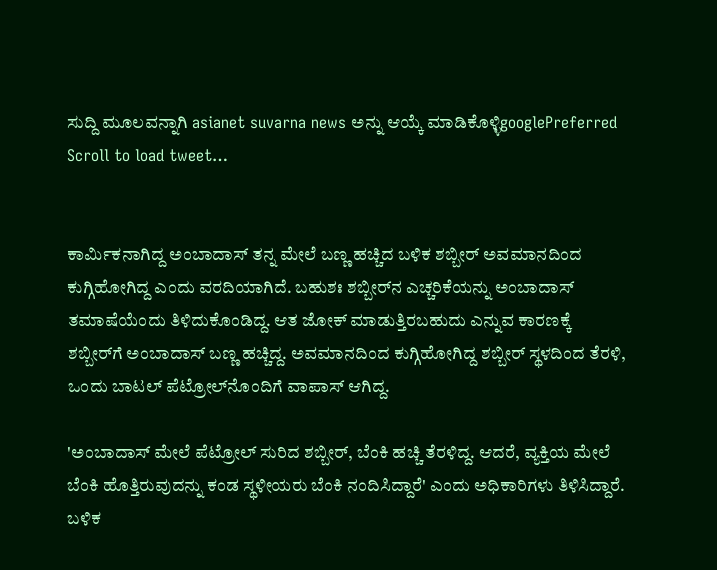ಸುದ್ದಿ ಮೂಲವನ್ನಾಗಿ asianet suvarna news ಅನ್ನು ಆಯ್ಕೆ ಮಾಡಿಕೊಳ್ಳಿgooglePreferred
Scroll to load tweet…


ಕಾರ್ಮಿಕನಾಗಿದ್ದ ಅಂಬಾದಾಸ್‌ ತನ್ನ ಮೇಲೆ ಬಣ್ಣ ಹಚ್ಚಿದ ಬಳಿಕ ಶಬ್ಬೀರ್‌ ಅವಮಾನದಿಂದ ಕುಗ್ಗಿಹೋಗಿದ್ದ ಎಂದು ವರದಿಯಾಗಿದೆ. ಬಹುಶಃ ಶಬ್ಬೀರ್‌ನ ಎಚ್ಚರಿಕೆಯನ್ನು ಅಂಬಾದಾಸ್‌ ತಮಾಷೆಯೆಂದು ತಿಳಿದುಕೊಂಡಿದ್ದ. ಆತ ಜೋಕ್‌ ಮಾಡುತ್ತಿರಬಹುದು ಎನ್ನುವ ಕಾರಣಕ್ಕೆ ಶಬ್ಬೀರ್‌ಗೆ ಅಂಬಾದಾಸ್‌ ಬಣ್ಣ ಹಚ್ಚಿದ್ದ. ಅವಮಾನದಿಂದ ಕುಗ್ಗಿಹೋಗಿದ್ದ ಶಬ್ಬೀರ್‌ ಸ್ಥಳದಿಂದ ತೆರಳಿ, ಒಂದು ಬಾಟಲ್‌ ಪೆಟ್ರೋಲ್‌ನೊಂದಿಗೆ ವಾಪಾಸ್ ಆಗಿದ್ದ.

'ಅಂಬಾದಾಸ್‌ ಮೇಲೆ ಪೆಟ್ರೋಲ್‌ ಸುರಿದ ಶಬ್ಬೀರ್‌, ಬೆಂಕಿ ಹಚ್ಚಿ ತೆರಳಿದ್ದ. ಆದರೆ, ವ್ಯಕ್ತಿಯ ಮೇಲೆ ಬೆಂಕಿ ಹೊತ್ತಿರುವುದನ್ನು ಕಂಡ ಸ್ಥಳೀಯರು ಬೆಂಕಿ ನಂದಿಸಿದ್ದಾರೆ' ಎಂದು ಅಧಿಕಾರಿಗಳು ತಿಳಿಸಿದ್ದಾರೆ. ಬಳಿಕ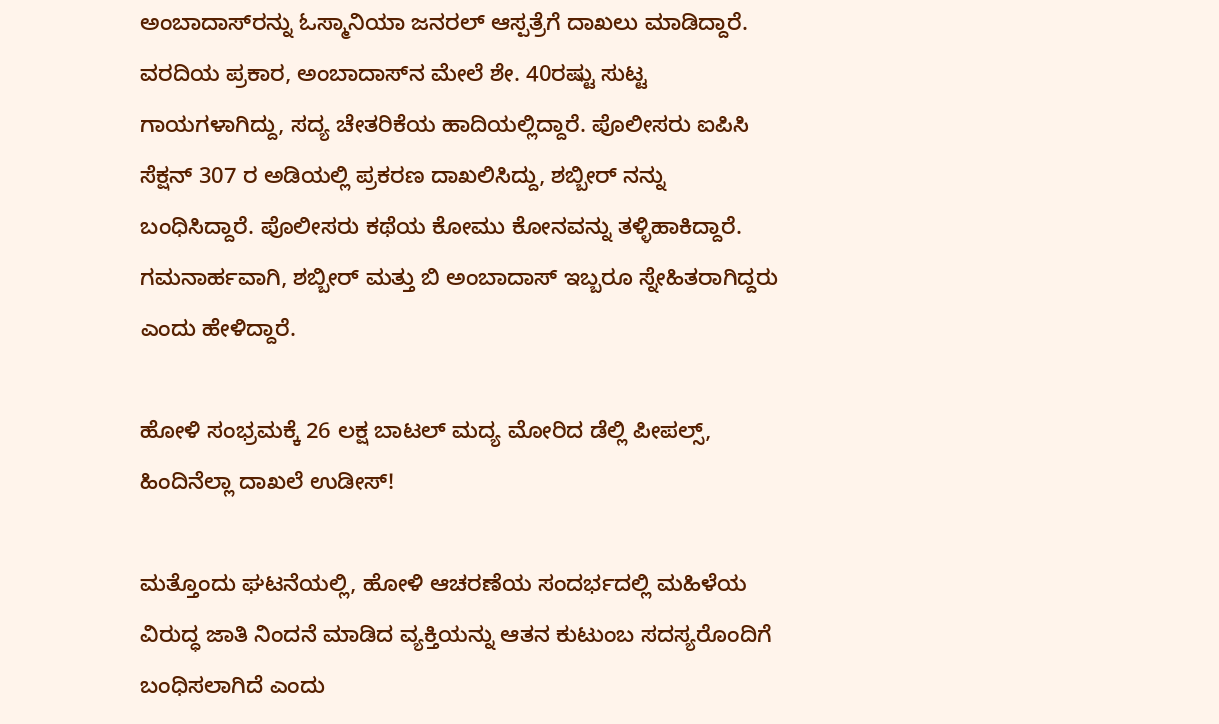ಅಂಬಾದಾಸ್‌ರನ್ನು ಓಸ್ಮಾನಿಯಾ ಜನರಲ್‌ ಆಸ್ಪತ್ರೆಗೆ ದಾಖಲು ಮಾಡಿದ್ದಾರೆ. ವರದಿಯ ಪ್ರಕಾರ, ಅಂಬಾದಾಸ್‌ನ ಮೇಲೆ ಶೇ. 40ರಷ್ಟು ಸುಟ್ಟ ಗಾಯಗಳಾಗಿದ್ದು, ಸದ್ಯ ಚೇತರಿಕೆಯ ಹಾದಿಯಲ್ಲಿದ್ದಾರೆ. ಪೊಲೀಸರು ಐಪಿಸಿ ಸೆಕ್ಷನ್ 307 ರ ಅಡಿಯಲ್ಲಿ ಪ್ರಕರಣ ದಾಖಲಿಸಿದ್ದು, ಶಬ್ಬೀರ್ ನನ್ನು ಬಂಧಿಸಿದ್ದಾರೆ. ಪೊಲೀಸರು ಕಥೆಯ ಕೋಮು ಕೋನವನ್ನು ತಳ್ಳಿಹಾಕಿದ್ದಾರೆ. ಗಮನಾರ್ಹವಾಗಿ, ಶಬ್ಬೀರ್ ಮತ್ತು ಬಿ ಅಂಬಾದಾಸ್ ಇಬ್ಬರೂ ಸ್ನೇಹಿತರಾಗಿದ್ದರು ಎಂದು ಹೇಳಿದ್ದಾರೆ.

ಹೋಳಿ ಸಂಭ್ರಮಕ್ಕೆ 26 ಲಕ್ಷ ಬಾಟಲ್‌ ಮದ್ಯ ಮೋರಿದ ಡೆಲ್ಲಿ ಪೀಪಲ್ಸ್‌, ಹಿಂದಿನೆಲ್ಲಾ ದಾಖಲೆ ಉಡೀಸ್‌!

ಮತ್ತೊಂದು ಘಟನೆಯಲ್ಲಿ, ಹೋಳಿ ಆಚರಣೆಯ ಸಂದರ್ಭದಲ್ಲಿ ಮಹಿಳೆಯ ವಿರುದ್ಧ ಜಾತಿ ನಿಂದನೆ ಮಾಡಿದ ವ್ಯಕ್ತಿಯನ್ನು ಆತನ ಕುಟುಂಬ ಸದಸ್ಯರೊಂದಿಗೆ ಬಂಧಿಸಲಾಗಿದೆ ಎಂದು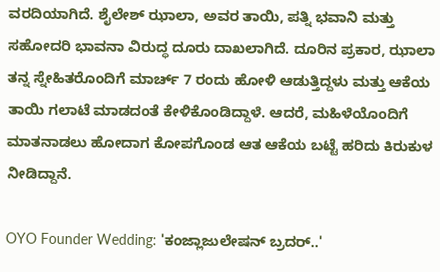ವರದಿಯಾಗಿದೆ. ಶೈಲೇಶ್ ಝಾಲಾ, ಅವರ ತಾಯಿ, ಪತ್ನಿ ಭವಾನಿ ಮತ್ತು ಸಹೋದರಿ ಭಾವನಾ ವಿರುದ್ಧ ದೂರು ದಾಖಲಾಗಿದೆ. ದೂರಿನ ಪ್ರಕಾರ, ಝಾಲಾ ತನ್ನ ಸ್ನೇಹಿತರೊಂದಿಗೆ ಮಾರ್ಚ್ 7 ರಂದು ಹೋಳಿ ಆಡುತ್ತಿದ್ದಳು ಮತ್ತು ಆಕೆಯ ತಾಯಿ ಗಲಾಟೆ ಮಾಡದಂತೆ ಕೇಳಿಕೊಂಡಿದ್ದಾಳೆ. ಆದರೆ, ಮಹಿಳೆಯೊಂದಿಗೆ ಮಾತನಾಡಲು ಹೋದಾಗ ಕೋಪಗೊಂಡ ಆತ ಆಕೆಯ ಬಟ್ಟೆ ಹರಿದು ಕಿರುಕುಳ ನೀಡಿದ್ದಾನೆ.

OYO Founder Wedding: 'ಕಂಜ್ಲಾಜುಲೇಷನ್‌ ಬ್ರದರ್‌..'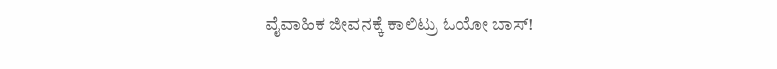ವೈವಾಹಿಕ ಜೀವನಕ್ಕೆ ಕಾಲಿಟ್ರು ಓಯೋ ಬಾಸ್‌!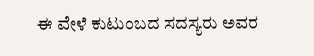ಈ ವೇಳೆ ಕುಟುಂಬದ ಸದಸ್ಯರು ಅವರ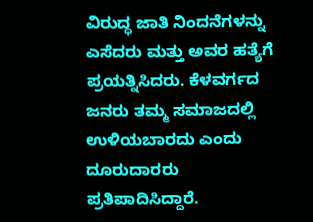ವಿರುದ್ಧ ಜಾತಿ ನಿಂದನೆಗಳನ್ನು ಎಸೆದರು ಮತ್ತು ಅವರ ಹತ್ಯೆಗೆ ಪ್ರಯತ್ನಿಸಿದರು. ಕೆಳವರ್ಗದ ಜನರು ತಮ್ಮ ಸಮಾಜದಲ್ಲಿ ಉಳಿಯಬಾರದು ಎಂದು ದೂರುದಾರರು ಪ್ರತಿಪಾದಿಸಿದ್ದಾರೆ.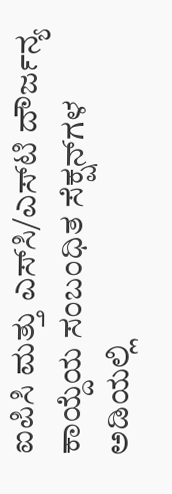ಐಪಿಸಿ ಮತ್ತು ಎಸ್‌ಸಿ/ಎಸ್‌ಟಿ ದೌರ್ಜನ್ಯ ಕಾಯ್ದೆಯ ಸಂಬಂಧಿತ ಸೆಕ್ಷನ್‌ಗಳ ಅಡಿಯಲ್ಲಿ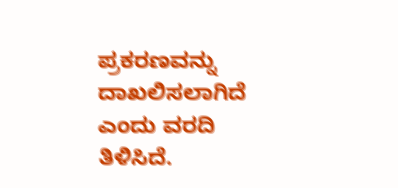ಪ್ರಕರಣವನ್ನು ದಾಖಲಿಸಲಾಗಿದೆ ಎಂದು ವರದಿ ತಿಳಿಸಿದೆ.